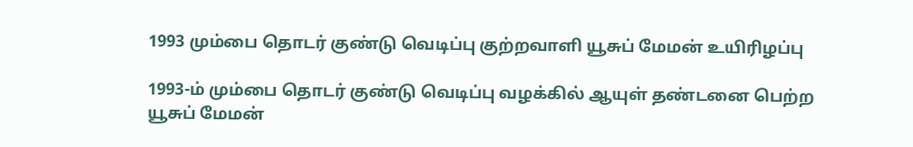1993 மும்பை தொடர் குண்டு வெடிப்பு குற்றவாளி யூசுப் மேமன் உயிரிழப்பு

1993-ம் மும்பை தொடர் குண்டு வெடிப்பு வழக்கில் ஆயுள் தண்டனை பெற்ற யூசுப் மேமன்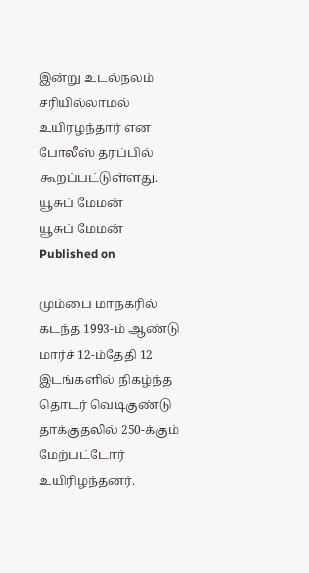இன்று உடல்நலம் சரியில்லாமல் உயிரழந்தார் என போலீஸ் தரப்பில் கூறப்பட்டுள்ளது.
யூசுப் மேமன்
யூசுப் மேமன்
Published on

மும்பை மாநகரில் கடந்த 1993-ம் ஆண்டு மார்ச் 12-ம்தேதி 12 இடங்களில் நிகழ்ந்த தொடர் வெடிகுண்டு தாக்குதலில் 250-க்கும் மேற்பட்டோர் உயிரிழந்தனர்.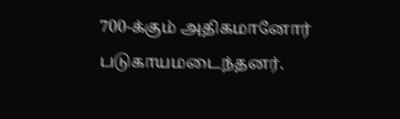700-க்கும் அதிகமானோர் படுகாயமடைந்தனர்.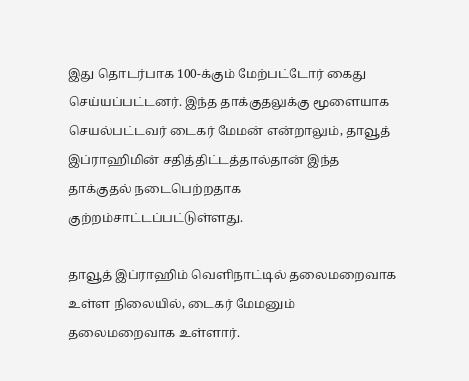இது தொடர்பாக 100-க்கும் மேற்பட்டோர் கைது செய்யப்பட்டனர். இந்த தாக்குதலுக்கு மூளையாக செயல்பட்டவர் டைகர் மேமன் என்றாலும், தாவூத் இப்ராஹிமின் சதித்திட்டத்தால்தான் இந்த தாக்குதல் நடைபெற்றதாக குற்றம்சாட்டப்பட்டுள்ளது.

தாவூத் இப்ராஹிம் வெளிநாட்டில் தலைமறைவாக உள்ள நிலையில், டைகர் மேமனும் தலைமறைவாக உள்ளார்.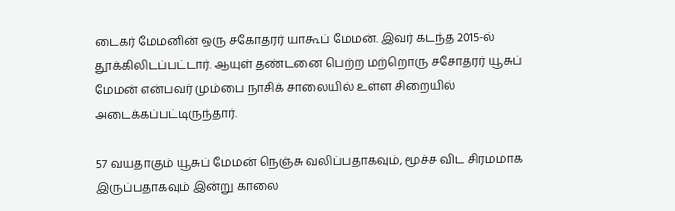டைகர் மேமனின் ஒரு சகோதரர் யாகூப் மேமன். இவர் கடந்த 2015-ல் தூக்கிலிடப்பட்டார். ஆயுள் தண்டனை பெற்ற மற்றொரு சசோதரர் யூசுப் மேமன் என்பவர் மும்பை நாசிக் சாலையில் உள்ள சிறையில் அடைக்கப்பட்டிருந்தார்.

57 வயதாகும் யூசுப் மேமன் நெஞ்சு வலிப்பதாகவும், மூச்ச விட சிரமமாக இருப்பதாகவும் இன்று காலை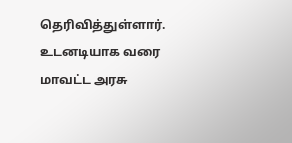தெரிவித்துள்ளார். உடனடியாக வரை மாவட்ட அரசு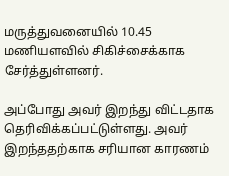மருத்துவனையில் 10.45 மணியளவில் சிகிச்சைக்காக சேர்த்துள்ளனர்.

அப்போது அவர் இறந்து விட்டதாக தெரிவிக்கப்பட்டுள்ளது. அவர் இறந்ததற்காக சரியான காரணம்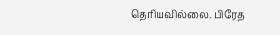தெரியவில்லை. பிரேத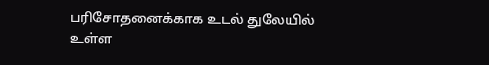பரிசோதனைக்காக உடல் துலேயில் உள்ள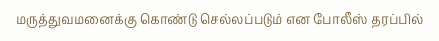மருத்துவமனைக்கு கொண்டு செல்லப்படும் என போலீஸ் தரப்பில்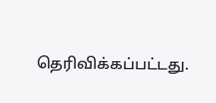தெரிவிக்கப்பட்டது.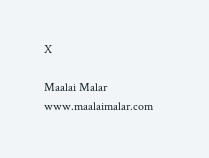X

Maalai Malar
www.maalaimalar.com